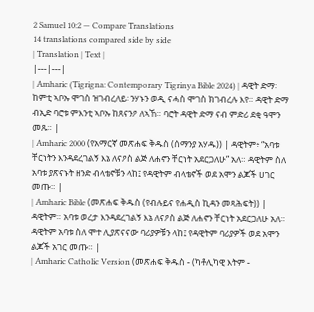2 Samuel 10:2 — Compare Translations
14 translations compared side by side
| Translation | Text |
|---|---|
| Amharic (Tigrigna: Contemporary Tigrinya Bible 2024) | ዳዊት ድማ፡ ከምቲ ኣቦኡ ሞገስ ዝገብረለይ፡ ንሃኑን ወዲ ናሓስ ሞገስ ክገብረሉ እየ። ዳዊት ድማ ብኢድ ባሮቱ ምእንቲ ኣቦኡ ከጸናንዖ ለኣኸ። ባሮት ዳዊት ድማ ናብ ምድሪ ደቂ ዓሞን መጹ። |
| Amharic 2000 (የአማርኛ መጽሐፍ ቅዱስ (ሰማንያ አሃዱ)) | ዳዊትም፥ “አባቱ ቸርነትን እንዳደረገልኝ እኔ ለናዖስ ልጅ ለሐኖን ቸርነት አደርጋለሁ” አለ። ዳዊትም ስለ አባቱ ያጽናኑት ዘንድ ብላቴኖቹን ላከ፤ የዳዊትም ብላቴኖች ወደ አሞን ልጆች ሀገር መጡ። |
| Amharic Bible (መጽሐፍ ቅዱስ (የብሉይና የሐዲስ ኪዳን መጻሕፍት)) | ዳዊትም። አባቱ ወረታ እንዳደረገልኝ እኔ ለናዖስ ልጅ ለሐኖን ቸርነት አደርጋለሁ አለ። ዳዊትም አባቱ ስለ ሞተ ሊያጽናናው ባሪያዎቹን ላከ፤ የዳዊትም ባሪያዎች ወደ አሞን ልጆች አገር መጡ። |
| Amharic Catholic Version (መጽሐፍ ቅዱስ - (ካቶሊካዊ እትም -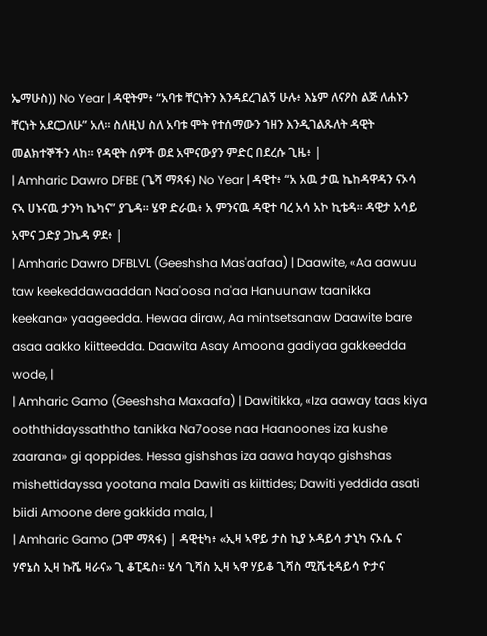ኤማሁስ)) No Year | ዳዊትም፥ “አባቱ ቸርነትን እንዳደረገልኝ ሁሉ፥ እኔም ለናዖስ ልጅ ለሐኑን ቸርነት አደርጋለሁ” አለ። ስለዚህ ስለ አባቱ ሞት የተሰማውን ኀዘን እንዲገልጹለት ዳዊት መልክተኞችን ላከ። የዳዊት ሰዎች ወደ አሞናውያን ምድር በደረሱ ጊዜ፥ |
| Amharic Dawro DFBE (ጌሻ ማጻፋ) No Year | ዳዊተ፥ “አ አዉ ታዉ ኬከዳዋዳን ናኦሳ ናኣ ሀኑናዉ ታንካ ኬካና” ያጌዳ። ሄዋ ድራዉ፥ አ ምንናዉ ዳዊተ ባረ አሳ አኮ ኪቴዳ። ዳዊታ አሳይ አሞና ጋድያ ጋኬዳ ዎደ፥ |
| Amharic Dawro DFBLVL (Geeshsha Mas'aafaa) | Daawite, «Aa aawuu taw keekeddawaaddan Naa'oosa na'aa Hanuunaw taanikka keekana» yaageedda. Hewaa diraw, Aa mintsetsanaw Daawite bare asaa aakko kiitteedda. Daawita Asay Amoona gadiyaa gakkeedda wode, |
| Amharic Gamo (Geeshsha Maxaafa) | Dawitikka, «Iza aaway taas kiya ooththidayssaththo tanikka Na7oose naa Haanoones iza kushe zaarana» gi qoppides. Hessa gishshas iza aawa hayqo gishshas mishettidayssa yootana mala Dawiti as kiittides; Dawiti yeddida asati biidi Amoone dere gakkida mala, |
| Amharic Gamo (ጋሞ ማጻፋ) | ዳዊቲካ፥ «ኢዛ ኣዋይ ታስ ኪያ ኦዳይሳ ታኒካ ናኦሴ ና ሃኖኔስ ኢዛ ኩሼ ዛራና» ጊ ቆፒዴስ። ሄሳ ጊሻስ ኢዛ ኣዋ ሃይቆ ጊሻስ ሚሼቲዳይሳ ዮታና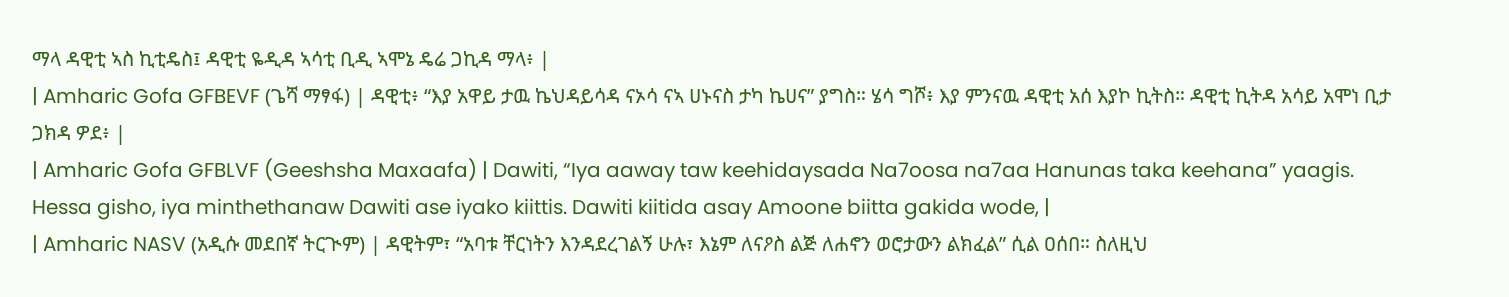ማላ ዳዊቲ ኣስ ኪቲዴስ፤ ዳዊቲ ዬዲዳ ኣሳቲ ቢዲ ኣሞኔ ዴሬ ጋኪዳ ማላ፥ |
| Amharic Gofa GFBEVF (ጌሻ ማፃፋ) | ዳዊቲ፥ “እያ አዋይ ታዉ ኬህዳይሳዳ ናኦሳ ናኣ ሀኑናስ ታካ ኬሀና” ያግስ። ሄሳ ግሾ፥ እያ ምንናዉ ዳዊቲ አሰ እያኮ ኪትስ። ዳዊቲ ኪትዳ አሳይ አሞነ ቢታ ጋክዳ ዎደ፥ |
| Amharic Gofa GFBLVF (Geeshsha Maxaafa) | Dawiti, “Iya aaway taw keehidaysada Na7oosa na7aa Hanunas taka keehana” yaagis. Hessa gisho, iya minthethanaw Dawiti ase iyako kiittis. Dawiti kiitida asay Amoone biitta gakida wode, |
| Amharic NASV (አዲሱ መደበኛ ትርጒም) | ዳዊትም፣ “አባቱ ቸርነትን እንዳደረገልኝ ሁሉ፣ እኔም ለናዖስ ልጅ ለሐኖን ወሮታውን ልክፈል” ሲል ዐሰበ። ስለዚህ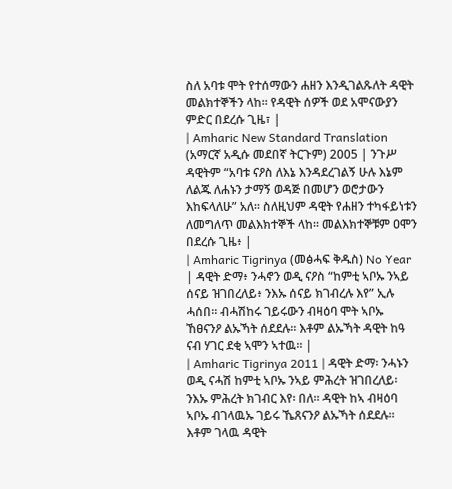ስለ አባቱ ሞት የተሰማውን ሐዘን እንዲገልጹለት ዳዊት መልክተኞችን ላከ። የዳዊት ሰዎች ወደ አሞናውያን ምድር በደረሱ ጊዜ፣ |
| Amharic New Standard Translation (አማርኛ አዲሱ መደበኛ ትርጉም) 2005 | ንጉሥ ዳዊትም “አባቱ ናዖስ ለእኔ እንዳደረገልኝ ሁሉ እኔም ለልጁ ለሐኑን ታማኝ ወዳጅ በመሆን ወሮታውን እከፍላለሁ” አለ። ስለዚህም ዳዊት የሐዘን ተካፋይነቱን ለመግለጥ መልእክተኞች ላከ። መልእክተኞቹም ዐሞን በደረሱ ጊዜ፥ |
| Amharic Tigrinya (መፅሓፍ ቅዱስ) No Year | ዳዊት ድማ፥ ንሓኖን ወዲ ናዖስ “ከምቲ ኣቦኡ ንኣይ ሰናይ ዝገበረለይ፥ ንእኡ ሰናይ ክገብረሉ እየ” ኢሉ ሓሰበ። ብሓሽከሩ ገይሩውን ብዛዕባ ሞት ኣቦኡ ኸፀናንዖ ልኡኻት ሰደደሉ። እቶም ልኡኻት ዳዊት ከዓ ናብ ሃገር ደቂ ኣሞን ኣተዉ። |
| Amharic Tigrinya 2011 | ዳዊት ድማ፡ ንሓኑን ወዲ ናሓሽ ከምቲ ኣቦኡ ንኣይ ምሕረት ዝገበረለይ፡ ንእኡ ምሕረት ክገብር እየ፡ በለ። ዳዊት ከኣ ብዛዕባ ኣቦኡ ብገላዉኡ ገይሩ ኼጸናንዖ ልኡኻት ሰደደሉ። እቶም ገላዉ ዳዊት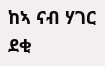ከኣ ናብ ሃገር ደቂ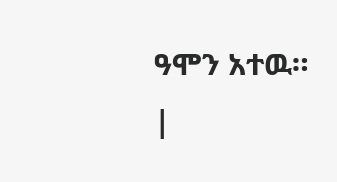ዓሞን አተዉ። |